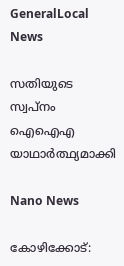GeneralLocal News

സതിയുടെ സ്വപ്നം ഐഐഎ യാഥാര്‍ത്ഥ്യമാക്കി

Nano News

കോഴിക്കോട്: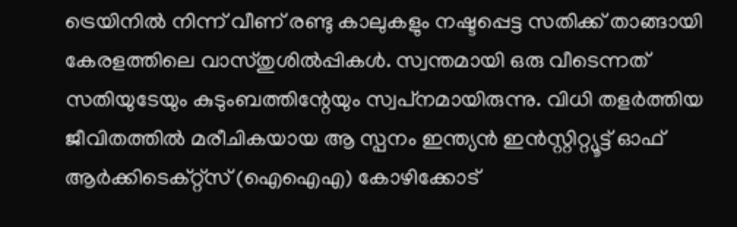ട്രെയിനില്‍ നിന്ന് വീണ് രണ്ടു കാലുകളും നഷ്ടപ്പെട്ട സതിക്ക് താങ്ങായി കേരളത്തിലെ വാസ്തുശില്‍പ്പികള്‍. സ്വന്തമായി ഒരു വീടെന്നത് സതിയുടേയും കുടുംബത്തിന്റേയും സ്വപ്‌നമായിരുന്നു. വിധി തളര്‍ത്തിയ ജീവിതത്തില്‍ മരീചികയായ ആ സ്പനം ഇന്ത്യന്‍ ഇന്‍സ്റ്റിറ്റ്യൂട്ട് ഓഫ് ആര്‍ക്കിടെക്റ്റ്‌സ് (ഐഐഎ) കോഴിക്കോട്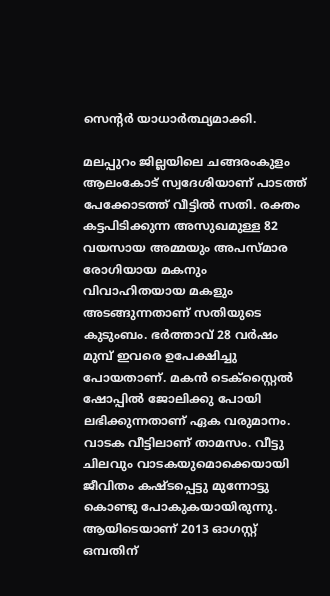സെന്റര്‍ യാധാര്‍ത്ഥ്യമാക്കി.

മലപ്പുറം ജില്ലയിലെ ചങ്ങരംകുളം ആലംകോട് സ്വദേശിയാണ് പാടത്ത് പേക്കോടത്ത് വീട്ടില്‍ സതി. രക്തം കട്ടപിടിക്കുന്ന അസുഖമുള്ള 82 വയസായ അമ്മയും അപസ്മാര രോഗിയായ മകനും വിവാഹിതയായ മകളും അടങ്ങുന്നതാണ് സതിയുടെ കുടുംബം. ഭര്‍ത്താവ് 28 വര്‍ഷം മുമ്പ് ഇവരെ ഉപേക്ഷിച്ചു പോയതാണ്. മകന്‍ ടെക്‌സ്റ്റൈല്‍ ഷോപ്പില്‍ ജോലിക്കു പോയി ലഭിക്കുന്നതാണ് ഏക വരുമാനം. വാടക വീട്ടിലാണ് താമസം. വീട്ടു ചിലവും വാടകയുമൊക്കെയായി ജീവിതം കഷ്ടപ്പെട്ടു മുന്നോട്ടു കൊണ്ടു പോകുകയായിരുന്നു. ആയിടെയാണ് 2013 ഓഗസ്റ്റ് ഒമ്പതിന്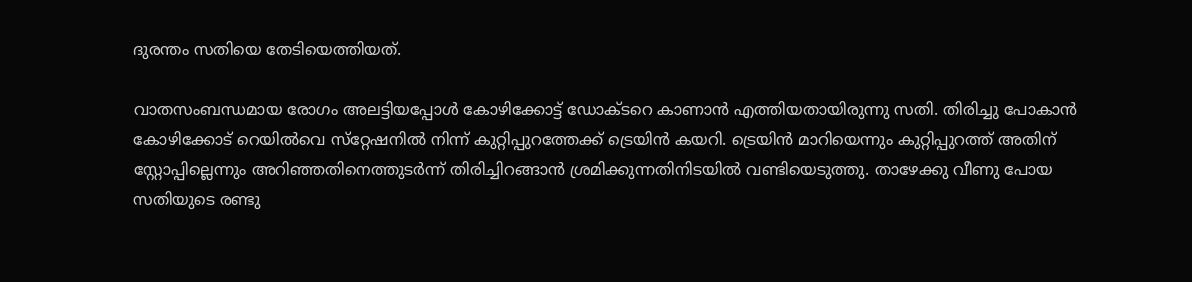ദുരന്തം സതിയെ തേടിയെത്തിയത്.

വാതസംബന്ധമായ രോഗം അലട്ടിയപ്പോള്‍ കോഴിക്കോട്ട് ഡോക്ടറെ കാണാന്‍ എത്തിയതായിരുന്നു സതി. തിരിച്ചു പോകാന്‍ കോഴിക്കോട് റെയില്‍വെ സ്‌റ്റേഷനില്‍ നിന്ന് കുറ്റിപ്പുറത്തേക്ക് ട്രെയിന്‍ കയറി. ട്രെയിന്‍ മാറിയെന്നും കുറ്റിപ്പുറത്ത് അതിന് സ്റ്റോപ്പില്ലെന്നും അറിഞ്ഞതിനെത്തുടര്‍ന്ന് തിരിച്ചിറങ്ങാന്‍ ശ്രമിക്കുന്നതിനിടയില്‍ വണ്ടിയെടുത്തു. താഴേക്കു വീണു പോയ സതിയുടെ രണ്ടു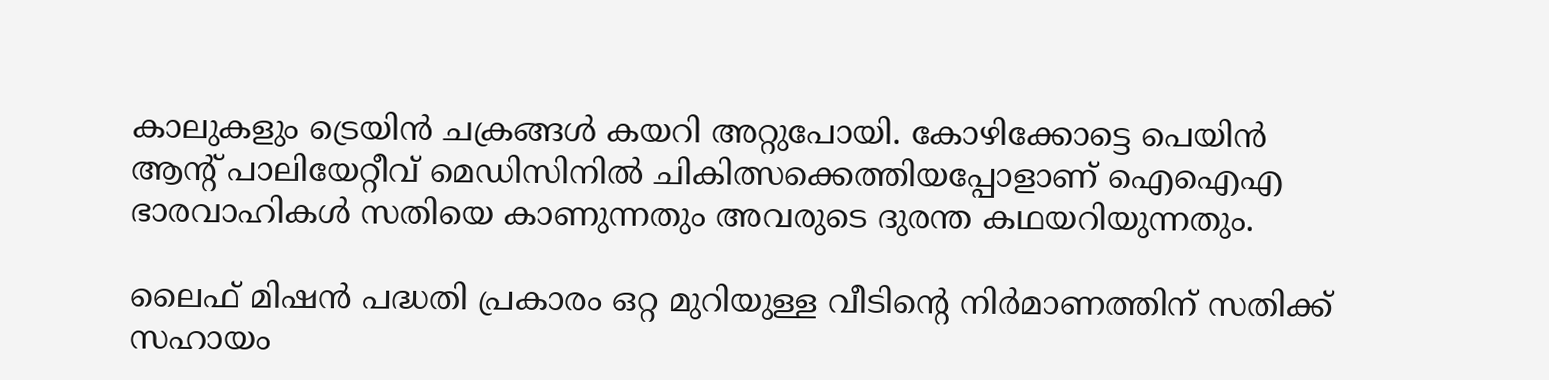കാലുകളും ട്രെയിന്‍ ചക്രങ്ങള്‍ കയറി അറ്റുപോയി. കോഴിക്കോട്ടെ പെയിന്‍ ആന്റ് പാലിയേറ്റീവ് മെഡിസിനില്‍ ചികിത്സക്കെത്തിയപ്പോളാണ് ഐഐഎ ഭാരവാഹികള്‍ സതിയെ കാണുന്നതും അവരുടെ ദുരന്ത കഥയറിയുന്നതും.

ലൈഫ് മിഷന്‍ പദ്ധതി പ്രകാരം ഒറ്റ മുറിയുള്ള വീടിന്റെ നിര്‍മാണത്തിന് സതിക്ക് സഹായം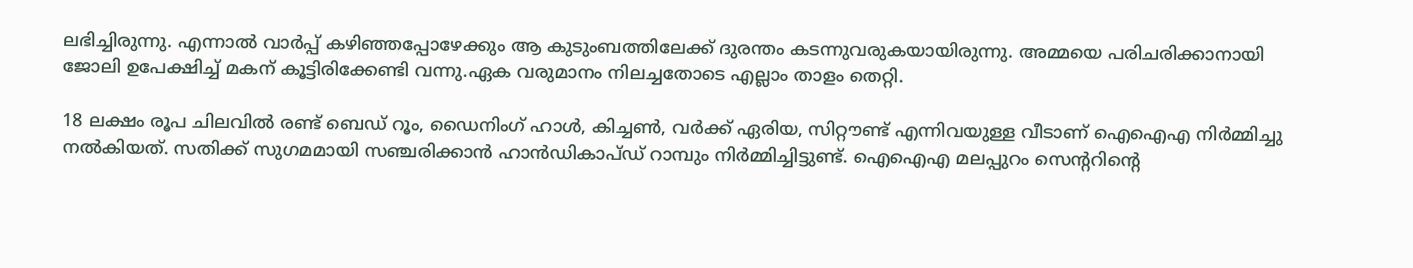ലഭിച്ചിരുന്നു. എന്നാല്‍ വാര്‍പ്പ് കഴിഞ്ഞപ്പോഴേക്കും ആ കുടുംബത്തിലേക്ക് ദുരന്തം കടന്നുവരുകയായിരുന്നു. അമ്മയെ പരിചരിക്കാനായി ജോലി ഉപേക്ഷിച്ച് മകന് കൂട്ടിരിക്കേണ്ടി വന്നു.ഏക വരുമാനം നിലച്ചതോടെ എല്ലാം താളം തെറ്റി.

18 ലക്ഷം രൂപ ചിലവില്‍ രണ്ട് ബെഡ് റൂം, ഡൈനിംഗ് ഹാള്‍, കിച്ചണ്‍, വര്‍ക്ക് ഏരിയ, സിറ്റൗണ്ട് എന്നിവയുള്ള വീടാണ് ഐഐഎ നിര്‍മ്മിച്ചു നല്‍കിയത്. സതിക്ക് സുഗമമായി സഞ്ചരിക്കാന്‍ ഹാന്‍ഡികാപ്ഡ് റാമ്പും നിര്‍മ്മിച്ചിട്ടുണ്ട്. ഐഐഎ മലപ്പുറം സെന്ററിന്റെ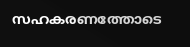സഹകരണത്തോടെ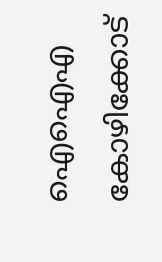ഐഐഎ കോഴിക്കോട്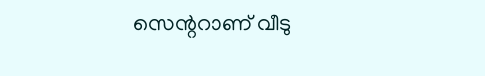സെന്ററാണ് വീടു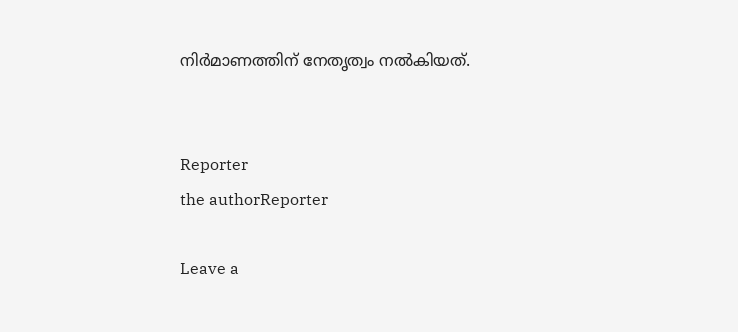നിര്‍മാണത്തിന് നേതൃത്വം നല്‍കിയത്.


Reporter
the authorReporter

Leave a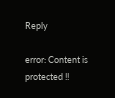Reply

error: Content is protected !!